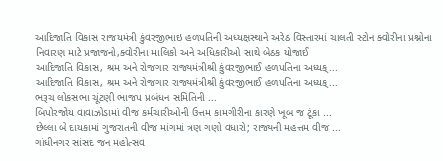આદિજાતિ વિકાસ રાજયમંત્રી કુંવરજીભાઇ હળપતિની અધ્યક્ષસ્થાને અરેઠ વિસ્તારમાં ચાલતી સ્ટોન ક્વોરીના પ્રશ્નોના નિવારણ માટે પ્રજાજનો,ક્વોરીના માલિકો અને અધિકારીઓ સાથે બેઠક યોજાઈ
આદિજાતિ વિકાસ, શ્રમ અને રોજગાર રાજ્યમંત્રીશ્રી કુંવરજીભાઈ હળપતિના અધ્યક્...
આદિજાતિ વિકાસ, શ્રમ અને રોજગાર રાજ્યમંત્રીશ્રી કુંવરજીભાઈ હળપતિના અધ્યક્...
ભરૂચ લોકસભા ચૂંટણી ભાજપ પ્રબંધન સમિતિની ...
બિપોરજોય વાવાઝોડામાં વીજ કર્મચારીઓની ઉત્તમ કામગીરીના કારણે ખૂબ જ ટૂંકા ...
છેલ્લા બે દાયકામાં ગુજરાતની વીજ માંગમાં ત્રણ ગણો વધારો; રાજ્યની મહત્તમ વીજ ...
ગાંધીનગર સાંસદ જન મહોત્સવ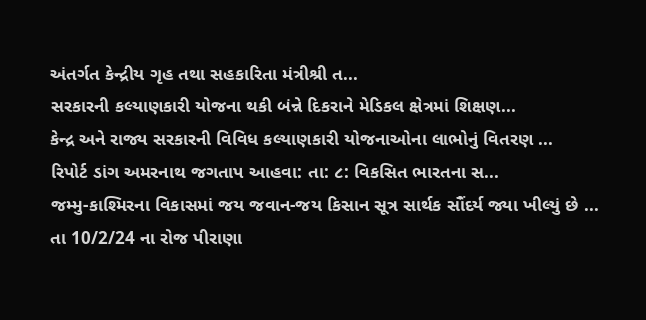અંતર્ગત કેન્દ્રીય ગૃહ તથા સહકારિતા મંત્રીશ્રી ત...
સરકારની કલ્યાણકારી યોજના થકી બંન્ને દિકરાને મેડિકલ ક્ષેત્રમાં શિક્ષણ...
કેન્દ્ર અને રાજ્ય સરકારની વિવિધ કલ્યાણકારી યોજનાઓના લાભોનું વિતરણ ...
રિપોર્ટ ડાંગ અમરનાથ જગતાપ આહવા: તા: ૮: વિકસિત ભારતના સ...
જમ્મુ-કાશ્મિરના વિકાસમાં જય જવાન-જય કિસાન સૂત્ર સાર્થક સૌંદર્ય જ્યા ખીલ્યું છે ...
તા 10/2/24 ના રોજ પીરાણા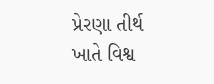પ્રેરણા તીર્થ ખાતે વિશ્વ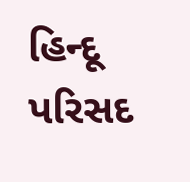હિન્દૂ પરિસદ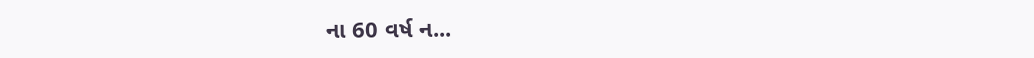ના 60 વર્ષ ન...